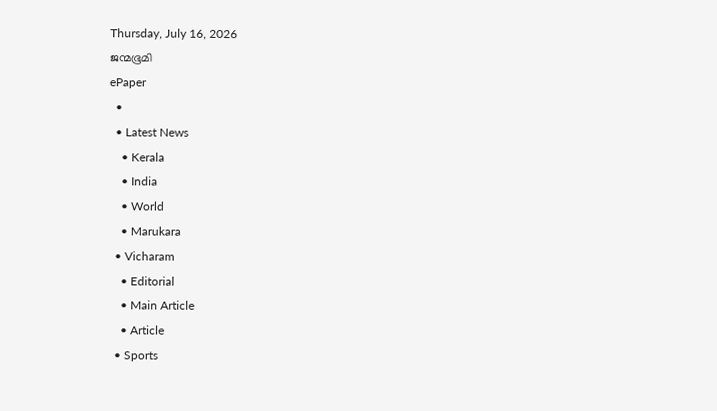Thursday, July 16, 2026
ജന്മഭൂമി
ePaper
  •
  • Latest News
    • Kerala
    • India
    • World
    • Marukara
  • Vicharam
    • Editorial
    • Main Article
    • Article
  • Sports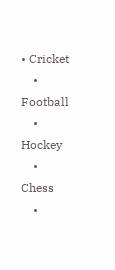• Cricket
    • Football
    • Hockey
    • Chess
    •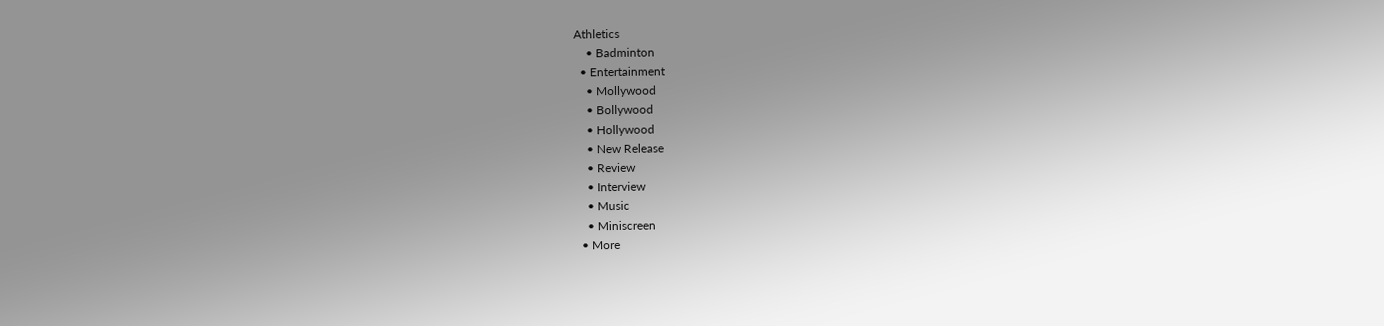Athletics
    • Badminton
  • Entertainment
    • Mollywood
    • Bollywood
    • Hollywood
    • New Release
    • Review
    • Interview
    • Music
    • Miniscreen
  • More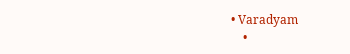• Varadyam
    •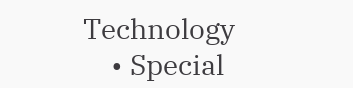Technology
    • Special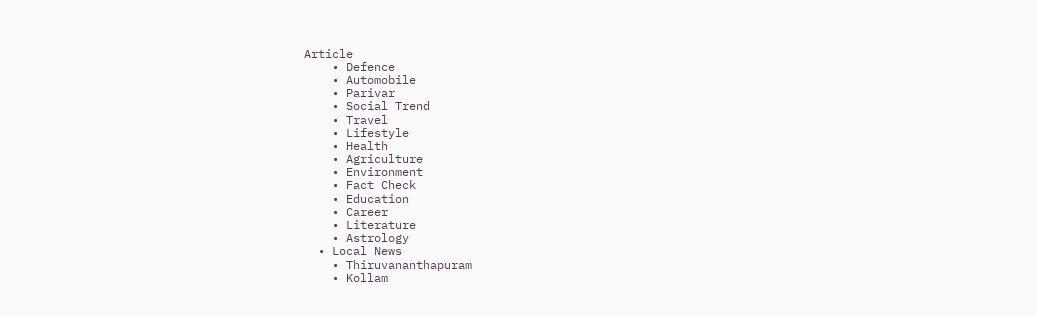Article
    • Defence
    • Automobile
    • Parivar
    • Social Trend
    • Travel
    • Lifestyle
    • Health
    • Agriculture
    • Environment
    • Fact Check
    • Education
    • Career
    • Literature
    • Astrology
  • Local News
    • Thiruvananthapuram
    • Kollam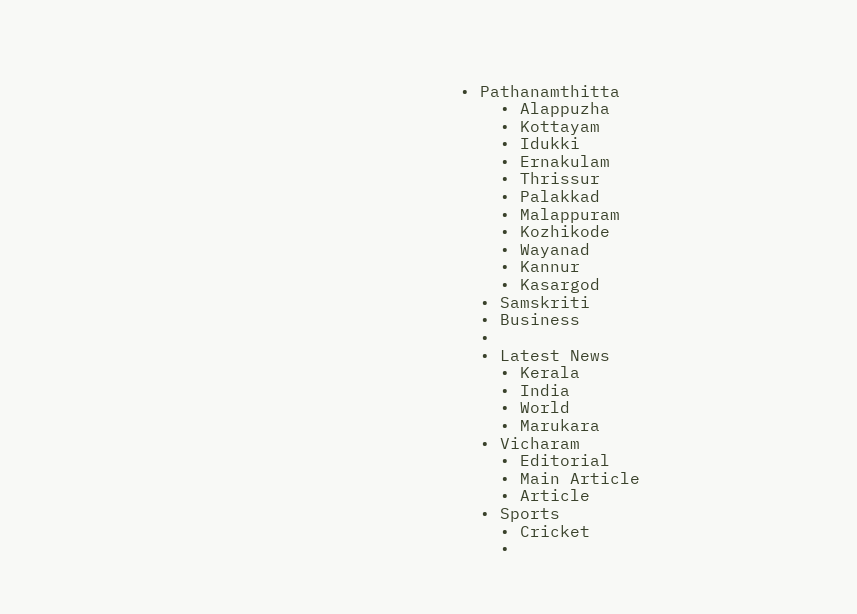• Pathanamthitta
    • Alappuzha
    • Kottayam
    • Idukki
    • Ernakulam
    • Thrissur
    • Palakkad
    • Malappuram
    • Kozhikode
    • Wayanad
    • Kannur
    • Kasargod
  • Samskriti
  • Business
  •
  • Latest News
    • Kerala
    • India
    • World
    • Marukara
  • Vicharam
    • Editorial
    • Main Article
    • Article
  • Sports
    • Cricket
    •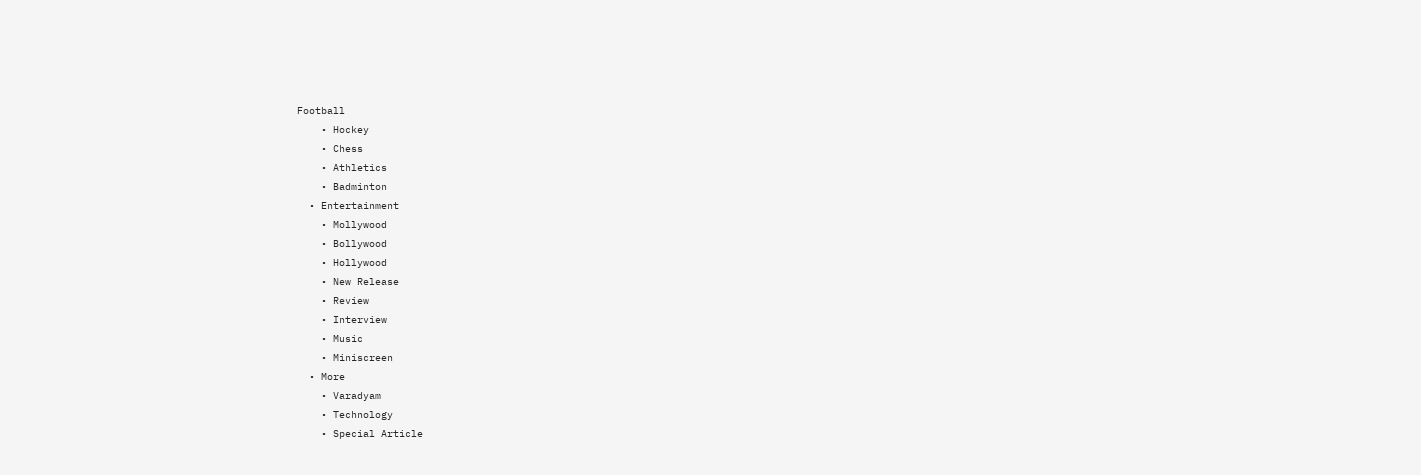Football
    • Hockey
    • Chess
    • Athletics
    • Badminton
  • Entertainment
    • Mollywood
    • Bollywood
    • Hollywood
    • New Release
    • Review
    • Interview
    • Music
    • Miniscreen
  • More
    • Varadyam
    • Technology
    • Special Article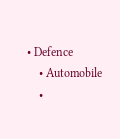• Defence
    • Automobile
    •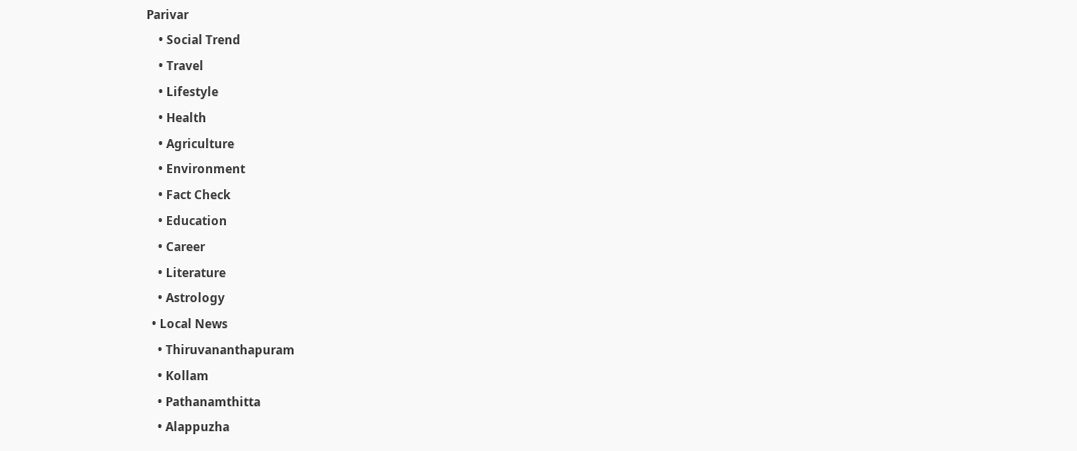Parivar
    • Social Trend
    • Travel
    • Lifestyle
    • Health
    • Agriculture
    • Environment
    • Fact Check
    • Education
    • Career
    • Literature
    • Astrology
  • Local News
    • Thiruvananthapuram
    • Kollam
    • Pathanamthitta
    • Alappuzha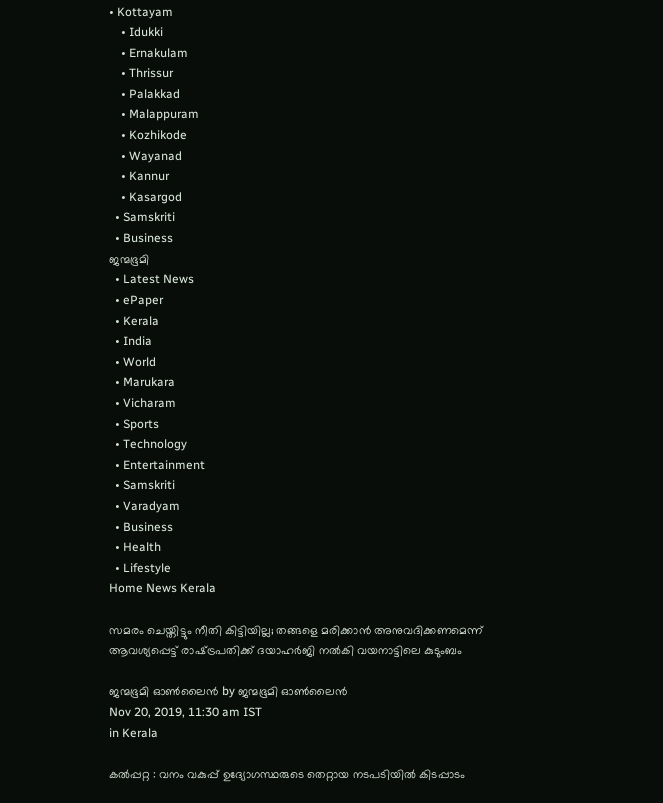• Kottayam
    • Idukki
    • Ernakulam
    • Thrissur
    • Palakkad
    • Malappuram
    • Kozhikode
    • Wayanad
    • Kannur
    • Kasargod
  • Samskriti
  • Business
ജന്മഭൂമി
  • Latest News
  • ePaper
  • Kerala
  • India
  • World
  • Marukara
  • Vicharam
  • Sports
  • Technology
  • Entertainment
  • Samskriti
  • Varadyam
  • Business
  • Health
  • Lifestyle
Home News Kerala

സമരം ചെയ്തിട്ടും നീതി കിട്ടിയില്ല; തങ്ങളെ മരിക്കാന്‍ അനുവദിക്കണമെന്ന് ആവശ്യപ്പെട്ട് രാഷ്‌ട്രപതിക്ക് ദയാഹര്‍ജി നല്‍കി വയനാട്ടിലെ കുടുംബം

ജന്മഭൂമി ഓണ്‍ലൈന്‍ by ജന്മഭൂമി ഓണ്‍ലൈന്‍
Nov 20, 2019, 11:30 am IST
in Kerala

കല്‍പ്പറ്റ : വനം വകുപ്പ് ഉദ്യോഗസ്ഥരുടെ തെറ്റായ നടപടിയില്‍ കിടപ്പാടം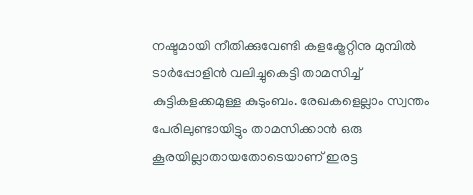നഷ്ടമായി നീതിക്കുവേണ്ടി കളക്ട്രേറ്റിനു മുമ്പില്‍ ടാര്‍പ്പോളിന്‍ വലിച്ചുകെട്ടി താമസിച്ച് കുട്ടികളക്കമുള്ള കുടുംബം. രേഖകളെല്ലാം സ്വന്തം പേരിലുണ്ടായിട്ടും താമസിക്കാന്‍ ഒരു കൂരയില്ലാതായതോടെയാണ് ഇരട്ട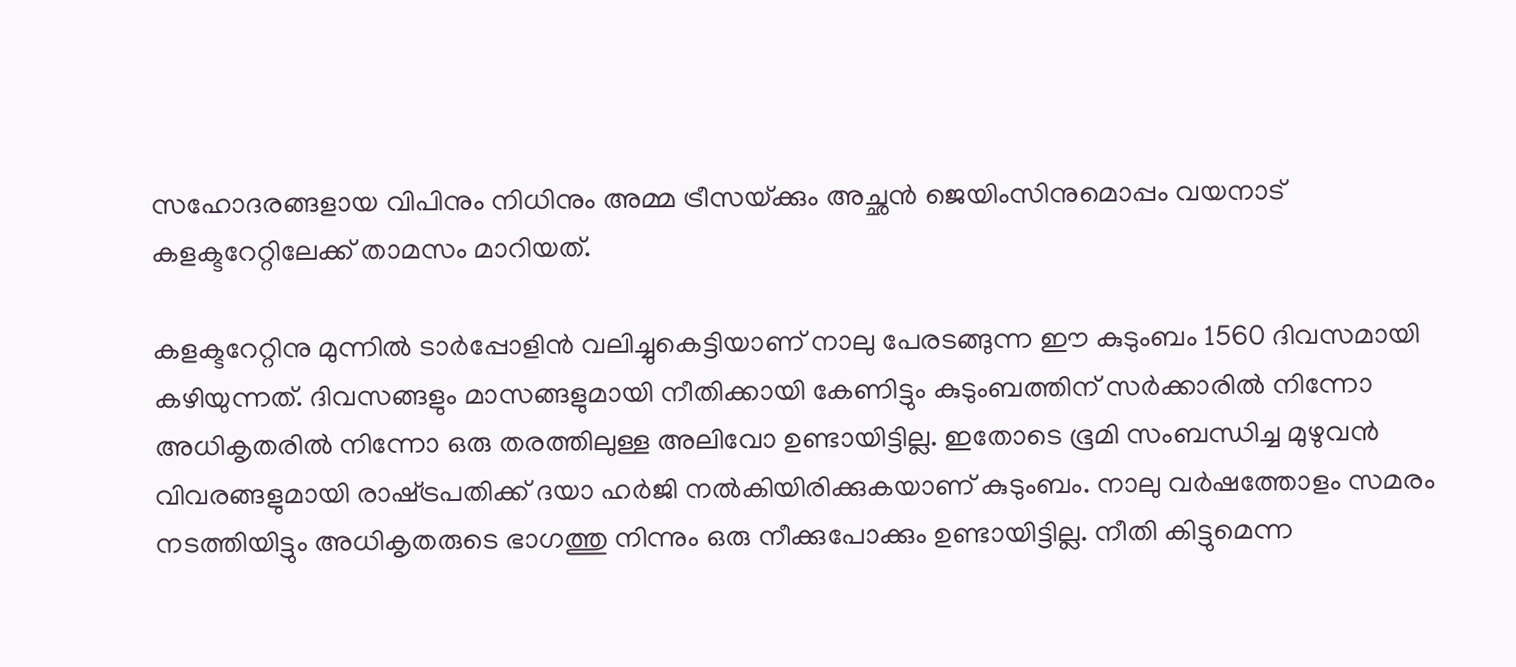സഹോദരങ്ങളായ വിപിനും നിധിനും അമ്മ ട്രീസയ്‌ക്കും അച്ഛന്‍ ജെയിംസിനുമൊപ്പം വയനാട് കളക്ടറേറ്റിലേക്ക് താമസം മാറിയത്.

കളക്ടറേറ്റിനു മുന്നില്‍ ടാര്‍പ്പോളിന്‍ വലിച്ചുകെട്ടിയാണ് നാലു പേരടങ്ങുന്ന ഈ കുടുംബം 1560 ദിവസമായി കഴിയുന്നത്. ദിവസങ്ങളും മാസങ്ങളുമായി നീതിക്കായി കേണിട്ടും കുടുംബത്തിന് സര്‍ക്കാരില്‍ നിന്നോ അധികൃതരില്‍ നിന്നോ ഒരു തരത്തിലുള്ള അലിവോ ഉണ്ടായിട്ടില്ല. ഇതോടെ ഭൂമി സംബന്ധിച്ച മുഴുവന്‍ വിവരങ്ങളുമായി രാഷ്‌ട്രപതിക്ക് ദയാ ഹര്‍ജി നല്‍കിയിരിക്കുകയാണ് കുടുംബം. നാലു വര്‍ഷത്തോളം സമരം നടത്തിയിട്ടും അധികൃതരുടെ ഭാഗത്തു നിന്നും ഒരു നീക്കുപോക്കും ഉണ്ടായിട്ടില്ല. നീതി കിട്ടുമെന്ന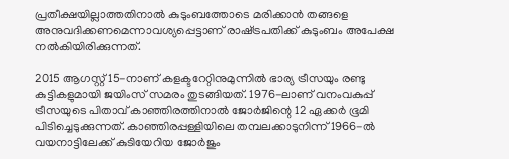പ്രതീക്ഷയില്ലാത്തതിനാല്‍ കുടുംബത്തോടെ മരിക്കാന്‍ തങ്ങളെ അനുവദിക്കണമെന്നാവശ്യപ്പെട്ടാണ് രാഷ്‌ട്രപതിക്ക് കുടുംബം അപേക്ഷ നല്‍കിയിരിക്കുന്നത്.

2015 ആഗസ്റ്റ് 15-നാണ് കളക്ടറേറ്റിനുമുന്നില്‍ ഭാര്യ ട്രീസയും രണ്ടു കുട്ടികളുമായി ജയിംസ് സമരം തുടങ്ങിയത്. 1976-ലാണ് വനംവകുപ്പ് ട്രീസയുടെ പിതാവ് കാഞ്ഞിരത്തിനാല്‍ ജോര്‍ജിന്റെ 12 ഏക്കര്‍ ഭൂമി പിടിച്ചെടുക്കുന്നത്. കാഞ്ഞിരപ്പള്ളിയിലെ തമ്പലക്കാടുനിന്ന് 1966-ല്‍ വയനാട്ടിലേക്ക് കുടിയേറിയ ജോര്‍ജും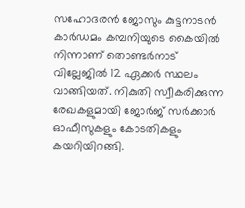സഹോദരന്‍ ജോസും കുട്ടനാടന്‍ കാര്‍ഡമം കമ്പനിയുടെ കൈയില്‍ നിന്നാണ് തൊണ്ടര്‍നാട് വില്ലേജില്‍ 12 ഏക്കര്‍ സ്ഥലം വാങ്ങിയത്. നികുതി സ്വീകരിക്കുന്ന രേഖകളുമായി ജോര്‍ജ് സര്‍ക്കാര്‍ ഓഫീസുകളും കോടതികളും കയറിയിറങ്ങി.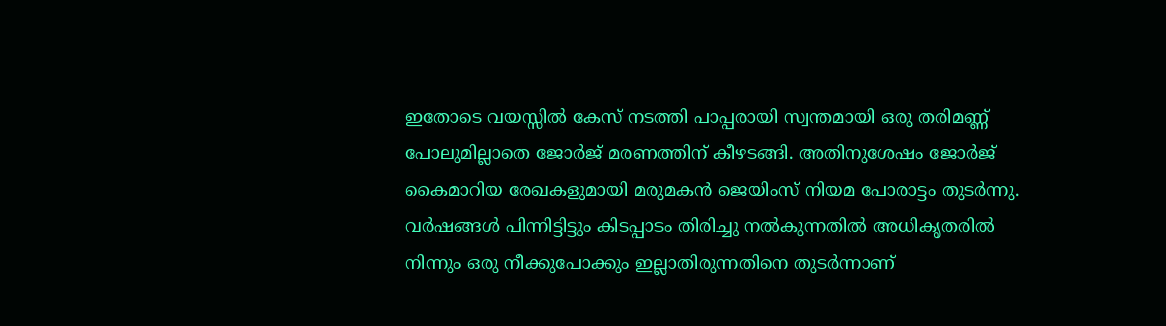ഇതോടെ വയസ്സില്‍ കേസ് നടത്തി പാപ്പരായി സ്വന്തമായി ഒരു തരിമണ്ണ് പോലുമില്ലാതെ ജോര്‍ജ് മരണത്തിന് കീഴടങ്ങി. അതിനുശേഷം ജോര്‍ജ് കൈമാറിയ രേഖകളുമായി മരുമകന്‍ ജെയിംസ് നിയമ പോരാട്ടം തുടര്‍ന്നു. വര്‍ഷങ്ങള്‍ പിന്നിട്ടിട്ടും കിടപ്പാടം തിരിച്ചു നല്‍കുന്നതില്‍ അധികൃതരില്‍ നിന്നും ഒരു നീക്കുപോക്കും ഇല്ലാതിരുന്നതിനെ തുടര്‍ന്നാണ്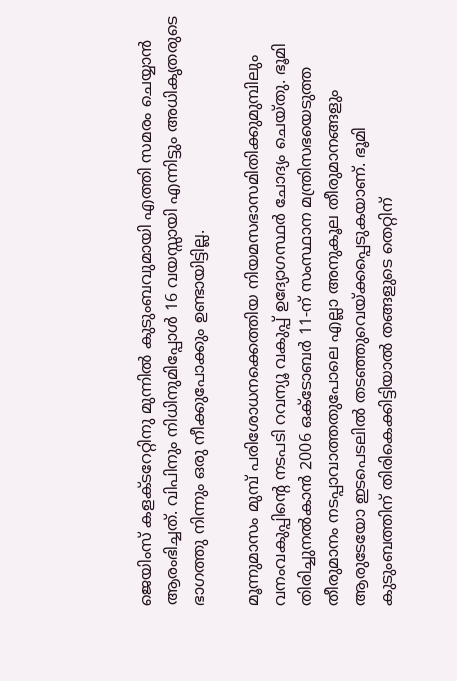ജെയിംസ് കളക്ടറേറ്റിനു മുന്നില്‍ കുടുംബവുമായി എത്തി സമരം ചെയ്യാന്‍ ആരംഭിച്ചത്. വിപിനും നിധിനുമിപ്പോള്‍ 16 വയസ്സായി എന്നിട്ടും അധികൃതരുടെ ഭാഗത്തു നിന്നും ഒരു നീക്കുപോക്കും ഉണ്ടായിട്ടില്ല.

മൂന്നുമാസം മുമ്പ് പരിശോധനക്കെത്തിയ നിയമസഭാസമിതിക്കുമുമ്പിലും വനംവകുപ്പിന്റെ നടപടി റവന്യൂ വകുപ്പ് ഉദ്യോഗസ്ഥര്‍ ചോദ്യം ചെയ്തു. ഭൂമി തിരിച്ചുനല്‍കാന്‍ 2006 ഒക്ടോബര്‍ 11-ന് സംസ്ഥാന മന്ത്രിസഭയെടുത്ത തീരുമാനം നടപ്പാവാത്തതുപോലെ എല്ലാ അനുകൂല തീരുമാനങ്ങളും ആരുടേയോ ഇടപെടലില്‍ തടഞ്ഞുവെയ്‌ക്കപ്പെടുകയാണ്. ഭൂമി കുടുംബത്തിന് തിരികെക്കിട്ടിയാല്‍ തങ്ങളുടെ തെറ്റിന്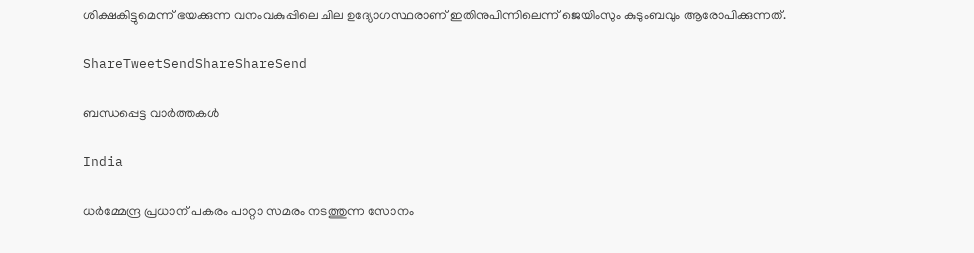ശിക്ഷകിട്ടുമെന്ന് ഭയക്കുന്ന വനംവകുപ്പിലെ ചില ഉദ്യോഗസ്ഥരാണ് ഇതിനുപിന്നിലെന്ന് ജെയിംസും കുടുംബവും ആരോപിക്കുന്നത്.

ShareTweetSendShareShareSend

ബന്ധപ്പെട്ട വാര്‍ത്തകള്‍

India

ധർമ്മേന്ദ്ര പ്രധാന് പകരം പാറ്റാ സമരം നടത്തുന്ന സോനം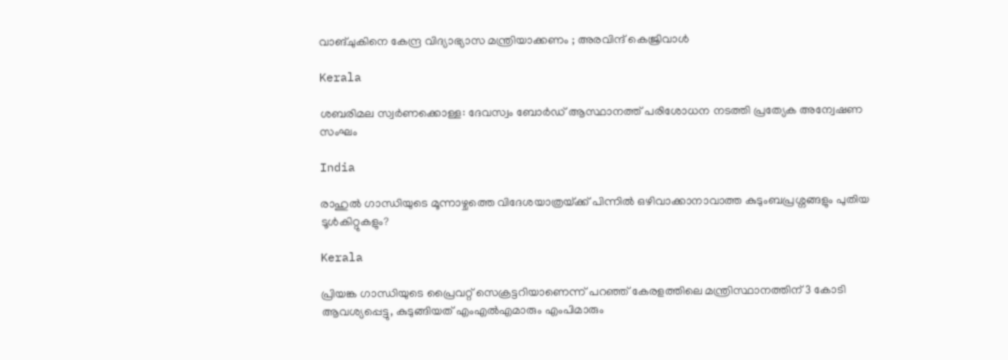വാങ്ചുകിനെ കേന്ദ്ര വിദ്യാഭ്യാസ മന്ത്രിയാക്കണം ; അരവിന്ദ് കെജ്രിവാൾ

Kerala

ശബരിമല സ്വര്‍ണക്കൊള്ള: ദേവസ്വം ബോര്‍ഡ് ആസ്ഥാനത്ത് പരിശോധന നടത്തി പ്രത്യേക അന്വേഷണ സംഘം

India

രാഹുല്‍ ഗാന്ധിയുടെ മൂന്നാഴ്ചത്തെ വിദേശയാത്രയ്‌ക്ക് പിന്നില്‍ ഒഴിവാക്കാനാവാത്ത കുടുംബപ്രശ്നങ്ങളും പുതിയ ടൂള്‍കിറ്റുകളും?

Kerala

പ്രിയങ്ക ഗാന്ധിയുടെ പ്രൈവറ്റ് സെക്രട്ടറിയാണെന്ന് പറഞ്ഞ് കേരളത്തിലെ മന്ത്രിസ്ഥാനത്തിന് 3 കോടി ആവശ്യപ്പെട്ടു, കുടുങ്ങിയത് എംഎൽഎമാരും എംപിമാരും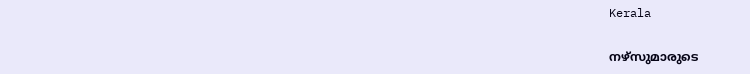Kerala

നഴ്‌സുമാരുടെ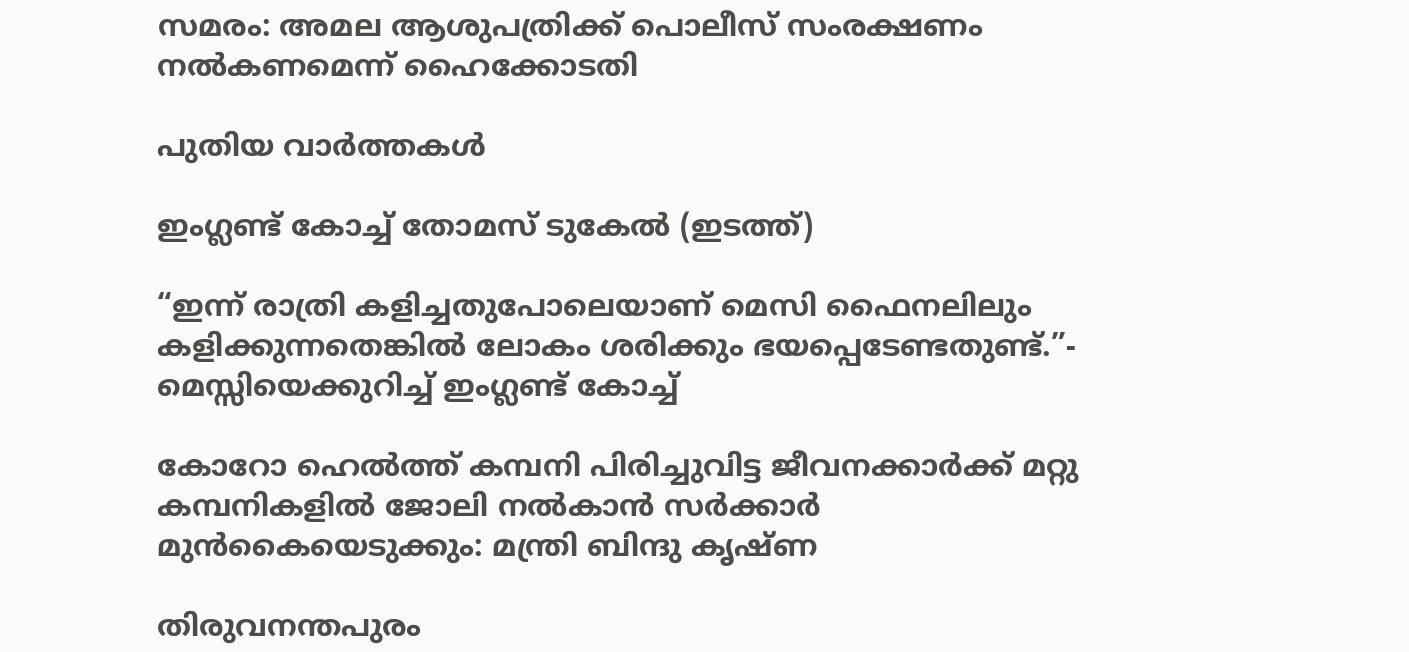സമരം: അമല ആശുപത്രിക്ക് പൊലീസ് സംരക്ഷണം നല്‍കണമെന്ന് ഹൈക്കോടതി

പുതിയ വാര്‍ത്തകള്‍

ഇംഗ്ലണ്ട് കോച്ച് തോമസ് ടുകേല്‍ (ഇടത്ത്)

“ഇന്ന് രാത്രി കളിച്ചതുപോലെയാണ് മെസി ഫൈനലിലും കളിക്കുന്നതെങ്കിൽ ലോകം ശരിക്കും ഭയപ്പെടേണ്ടതുണ്ട്.”- മെസ്സിയെക്കുറിച്ച് ഇംഗ്ലണ്ട് കോച്ച്

കോറോ ഹെല്‍ത്ത് കമ്പനി പിരിച്ചുവിട്ട ജീവനക്കാര്‍ക്ക് മറ്റു കമ്പനികളില്‍ ജോലി നല്‍കാന്‍ സര്‍ക്കാര്‍ മുന്‍കൈയെടുക്കും: മന്ത്രി ബിന്ദു കൃഷ്ണ

തിരുവനന്തപുരം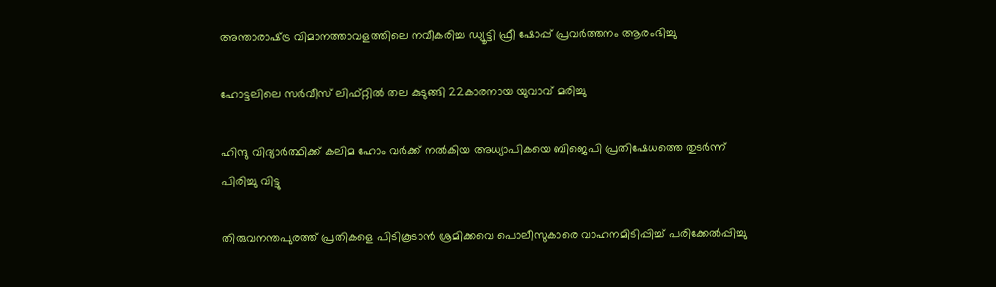അന്താരാഷ്‌ട്ര വിമാനത്താവളത്തിലെ നവീകരിച്ച ഡ്യൂട്ടി ഫ്രീ ഷോപ്പ് പ്രവർത്തനം ആരംഭിച്ചു

ഹോട്ടലിലെ സർവീസ് ലിഫ്റ്റിൽ തല കുടുങ്ങി 22കാരനായ യുവാവ് മരിച്ചു

ഹിന്ദു വിദ്യാർത്ഥിക്ക് കലിമ ഹോം വർക്ക് നൽകിയ അധ്യാപികയെ ബിജെപി പ്രതിഷേധത്തെ തുടർന്ന് പിരിച്ചു വിട്ടു

തിരുവനന്തപുരത്ത് പ്രതികളെ പിടികൂടാന്‍ ശ്രമിക്കവെ പൊലീസുകാരെ വാഹനമിടിപ്പിച്ച് പരിക്കേല്‍പ്പിച്ചു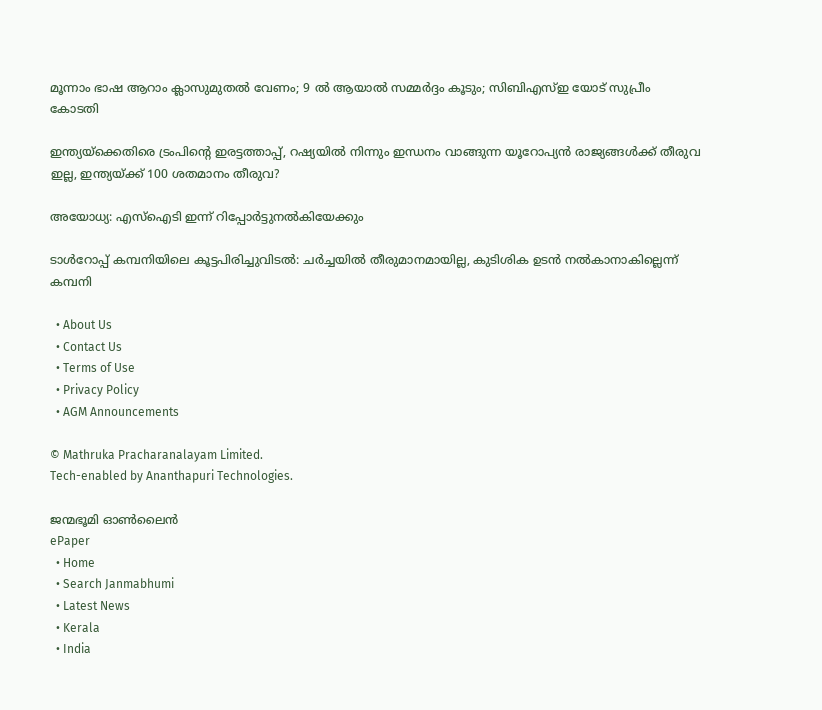മൂന്നാം ഭാഷ ആറാം ക്ലാസുമുതൽ വേണം; 9 ൽ ആയാൽ സമ്മർദ്ദം കൂടും; സിബിഎസ്ഇ യോട് സുപ്രീം കോടതി

ഇന്ത്യയ്‌ക്കെതിരെ ട്രംപിന്റെ ഇരട്ടത്താപ്പ്, റഷ്യയില്‍ നിന്നും ഇന്ധനം വാങ്ങുന്ന യൂറോപ്യന്‍ രാജ്യങ്ങള്‍ക്ക് തീരുവ ഇല്ല, ഇന്ത്യയ്‌ക്ക് 100 ശതമാനം തീരുവ?

അയോധ്യ: എസ്‌ഐടി ഇന്ന് റിപ്പോർട്ടുനൽകിയേക്കും

ടാള്‍റോപ്പ് കമ്പനിയിലെ കൂട്ടപിരിച്ചുവിടല്‍: ചര്‍ച്ചയില്‍ തീരുമാനമായില്ല, കുടിശിക ഉടന്‍ നല്‍കാനാകില്ലെന്ന് കമ്പനി

  • About Us
  • Contact Us
  • Terms of Use
  • Privacy Policy
  • AGM Announcements

© Mathruka Pracharanalayam Limited.
Tech-enabled by Ananthapuri Technologies.

ജന്മഭൂമി ഓണ്‍ലൈന്‍
ePaper
  • Home
  • Search Janmabhumi
  • Latest News
  • Kerala
  • India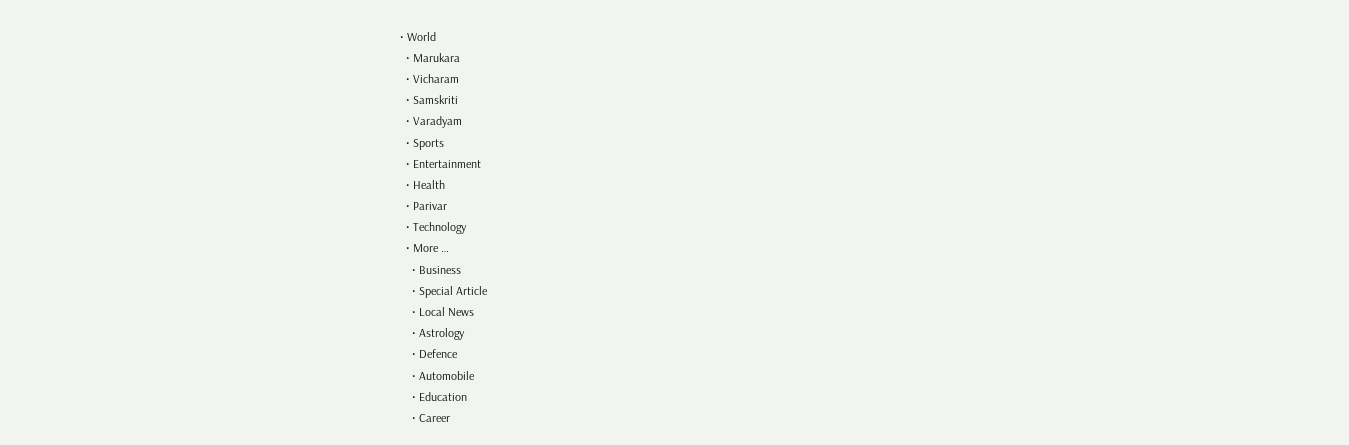• World
  • Marukara
  • Vicharam
  • Samskriti
  • Varadyam
  • Sports
  • Entertainment
  • Health
  • Parivar
  • Technology
  • More …
    • Business
    • Special Article
    • Local News
    • Astrology
    • Defence
    • Automobile
    • Education
    • Career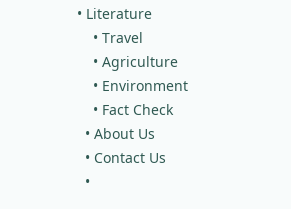• Literature
    • Travel
    • Agriculture
    • Environment
    • Fact Check
  • About Us
  • Contact Us
  •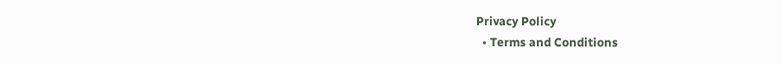Privacy Policy
  • Terms and Conditions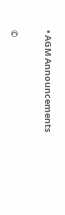• AGM Announcements

©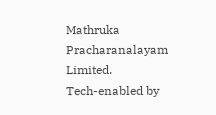Mathruka Pracharanalayam Limited.
Tech-enabled by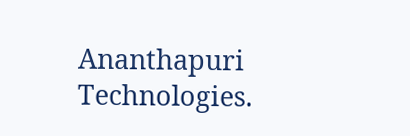Ananthapuri Technologies.